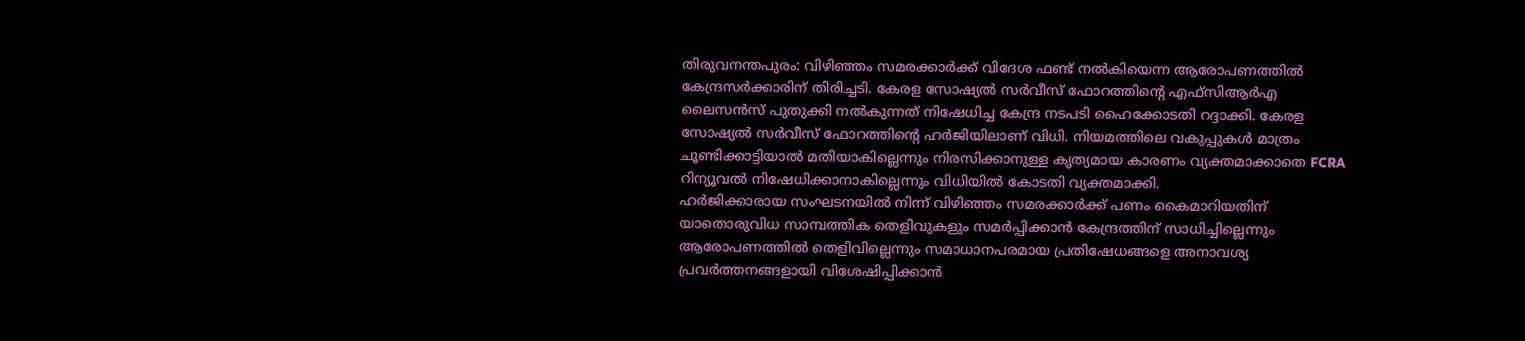തിരുവനന്തപുരം: വിഴിഞ്ഞം സമരക്കാർക്ക് വിദേശ ഫണ്ട് നൽകിയെന്ന ആരോപണത്തിൽ കേന്ദ്രസർക്കാരിന് തിരിച്ചടി. കേരള സോഷ്യൽ സർവീസ് ഫോറത്തിന്റെ എഫ്സിആർഎ ലൈസൻസ് പുതുക്കി നൽകുന്നത് നിഷേധിച്ച കേന്ദ്ര നടപടി ഹൈക്കോടതി റദ്ദാക്കി. കേരള സോഷ്യൽ സർവീസ് ഫോറത്തിൻ്റെ ഹർജിയിലാണ് വിധി. നിയമത്തിലെ വകുപ്പുകൾ മാത്രം ചൂണ്ടിക്കാട്ടിയാൽ മതിയാകില്ലെന്നും നിരസിക്കാനുള്ള കൃത്യമായ കാരണം വ്യക്തമാക്കാതെ FCRA റിന്യൂവൽ നിഷേധിക്കാനാകില്ലെന്നും വിധിയിൽ കോടതി വ്യക്തമാക്കി.
ഹർജിക്കാരായ സംഘടനയിൽ നിന്ന് വിഴിഞ്ഞം സമരക്കാർക്ക് പണം കൈമാറിയതിന് യാതൊരുവിധ സാമ്പത്തിക തെളിവുകളും സമർപ്പിക്കാൻ കേന്ദ്രത്തിന് സാധിച്ചില്ലെന്നും ആരോപണത്തിൽ തെളിവില്ലെന്നും സമാധാനപരമായ പ്രതിഷേധങ്ങളെ അനാവശ്യ പ്രവർത്തനങ്ങളായി വിശേഷിപ്പിക്കാൻ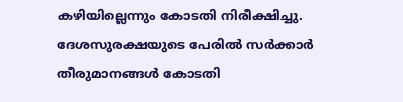കഴിയില്ലെന്നും കോടതി നിരീക്ഷിച്ചു. ദേശസുരക്ഷയുടെ പേരിൽ സർക്കാർ തീരുമാനങ്ങൾ കോടതി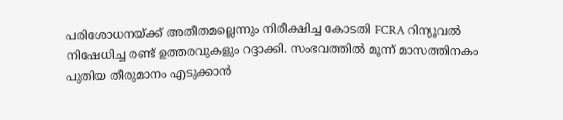പരിശോധനയ്ക്ക് അതീതമല്ലെന്നും നിരീക്ഷിച്ച കോടതി FCRA റിന്യൂവൽ നിഷേധിച്ച രണ്ട് ഉത്തരവുകളും റദ്ദാക്കി. സംഭവത്തിൽ മൂന്ന് മാസത്തിനകം പുതിയ തീരുമാനം എടുക്കാൻ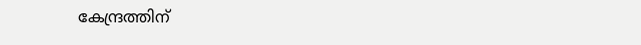കേന്ദ്രത്തിന്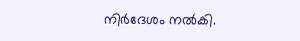നിർദേശം നൽകി.